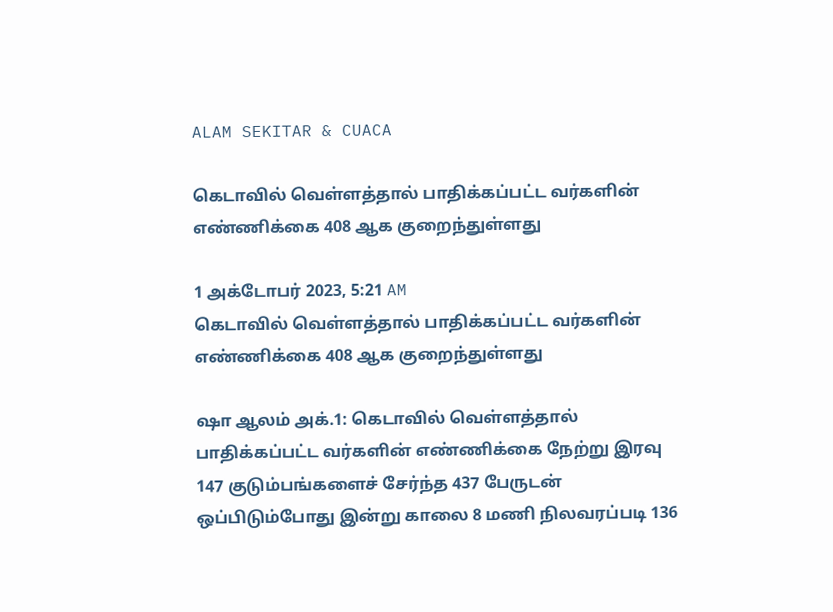ALAM SEKITAR & CUACA

கெடாவில் வெள்ளத்தால் பாதிக்கப்பட்ட வர்களின் எண்ணிக்கை 408 ஆக குறைந்துள்ளது

1 அக்டோபர் 2023, 5:21 AM
கெடாவில் வெள்ளத்தால் பாதிக்கப்பட்ட வர்களின் எண்ணிக்கை 408 ஆக குறைந்துள்ளது

ஷா ஆலம் அக்.1: கெடாவில் வெள்ளத்தால் பாதிக்கப்பட்ட வர்களின் எண்ணிக்கை நேற்று இரவு 147 குடும்பங்களைச் சேர்ந்த 437 பேருடன் ஒப்பிடும்போது இன்று காலை 8 மணி நிலவரப்படி 136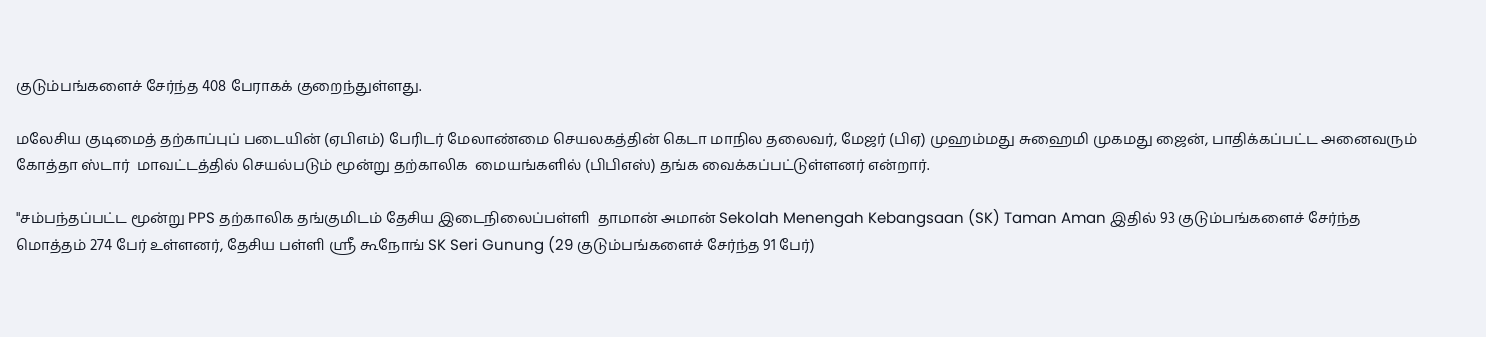குடும்பங்களைச் சேர்ந்த 408 பேராகக் குறைந்துள்ளது.

மலேசிய குடிமைத் தற்காப்புப் படையின் (ஏபிஎம்) பேரிடர் மேலாண்மை செயலகத்தின் கெடா மாநில தலைவர், மேஜர் (பிஏ) முஹம்மது சுஹைமி முகமது ஜைன், பாதிக்கப்பட்ட அனைவரும் கோத்தா ஸ்டார்  மாவட்டத்தில் செயல்படும் மூன்று தற்காலிக  மையங்களில் (பிபிஎஸ்) தங்க வைக்கப்பட்டுள்ளனர் என்றார்.

"சம்பந்தப்பட்ட மூன்று PPS தற்காலிக தங்குமிடம் தேசிய இடைநிலைப்பள்ளி  தாமான் அமான் Sekolah Menengah Kebangsaan (SK) Taman Aman இதில் 93 குடும்பங்களைச் சேர்ந்த மொத்தம் 274 பேர் உள்ளனர், தேசிய பள்ளி ஸ்ரீ கூநோங் SK Seri Gunung (29 குடும்பங்களைச் சேர்ந்த 91 பேர்)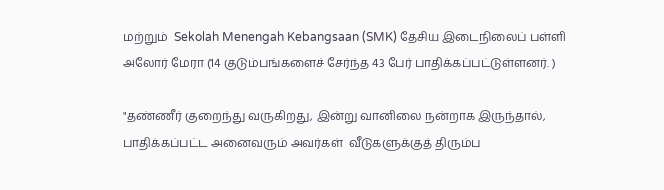மற்றும்  Sekolah Menengah Kebangsaan (SMK) தேசிய இடைநிலைப் பள்ளி அலோர் மேரா (14 குடும்பங்களைச் சேர்ந்த 43 பேர் பாதிக்கப்பட்டுள்ளனர். )

"தண்ணீர் குறைந்து வருகிறது, இன்று வானிலை நன்றாக இருந்தால், பாதிக்கப்பட்ட அனைவரும் அவர்கள்  வீடுகளுக்குத் திரும்ப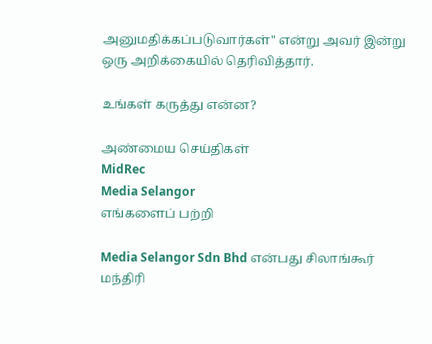அனுமதிக்கப்படுவார்கள்" என்று அவர் இன்று ஒரு அறிக்கையில் தெரிவித்தார்.

உங்கள் கருத்து என்ன?

அண்மைய செய்திகள்
MidRec
Media Selangor
எங்களைப் பற்றி

Media Selangor Sdn Bhd என்பது சிலாங்கூர் மந்திரி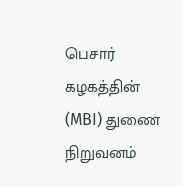பெசார் கழகத்தின் (MBI) துணை நிறுவனம்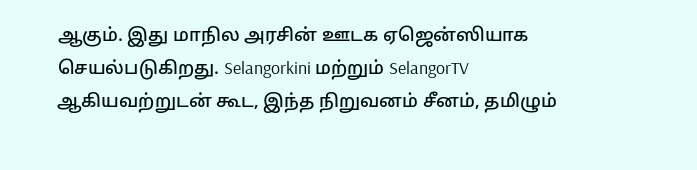ஆகும். இது மாநில அரசின் ஊடக ஏஜென்ஸியாக செயல்படுகிறது. Selangorkini மற்றும் SelangorTV ஆகியவற்றுடன் கூட, இந்த நிறுவனம் சீனம், தமிழும்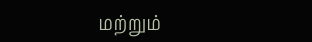மற்றும்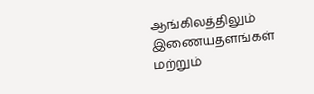ஆங்கிலத்திலும் இணையதளங்கள் மற்றும்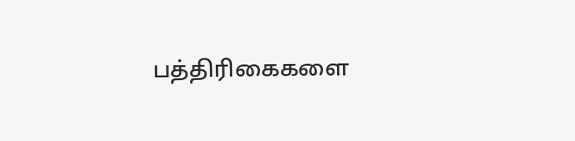பத்திரிகைகளை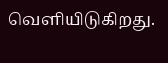வெளியிடுகிறது.